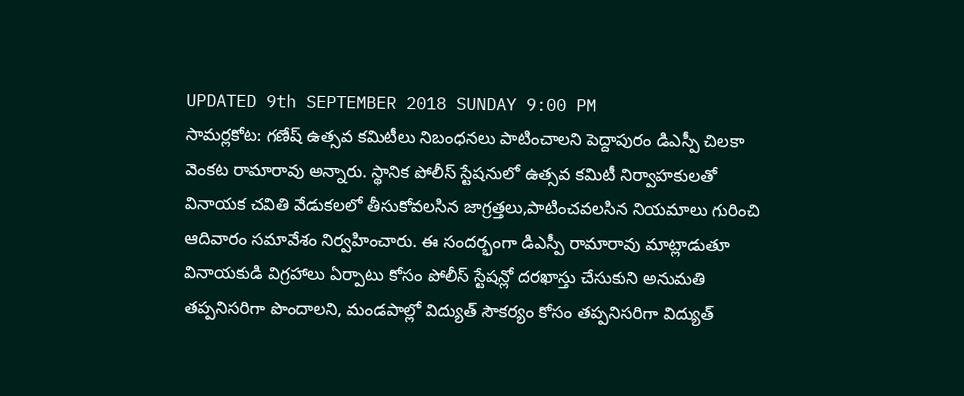UPDATED 9th SEPTEMBER 2018 SUNDAY 9:00 PM
సామర్లకోట: గణేష్ ఉత్సవ కమిటీలు నిబంధనలు పాటించాలని పెద్దాపురం డిఎస్పీ చిలకా వెంకట రామారావు అన్నారు. స్థానిక పోలీస్ స్టేషనులో ఉత్సవ కమిటీ నిర్వాహకులతో వినాయక చవితి వేడుకలలో తీసుకోవలసిన జాగ్రత్తలు,పాటించవలసిన నియమాలు గురించి ఆదివారం సమావేశం నిర్వహించారు. ఈ సందర్భంగా డిఎస్పీ రామారావు మాట్లాడుతూ వినాయకుడి విగ్రహాలు ఏర్పాటు కోసం పోలీస్ స్టేషన్లో దరఖాస్తు చేసుకుని అనుమతి తప్పనిసరిగా పొందాలని, మండపాల్లో విద్యుత్ సౌకర్యం కోసం తప్పనిసరిగా విద్యుత్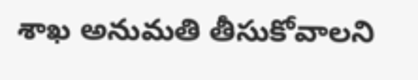శాఖ అనుమతి తీసుకోవాలని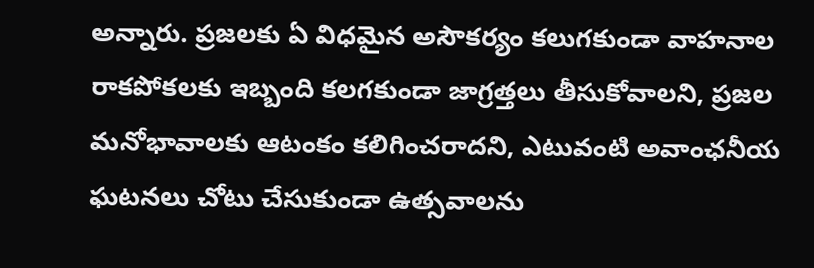అన్నారు. ప్రజలకు ఏ విధమైన అసౌకర్యం కలుగకుండా వాహనాల రాకపోకలకు ఇబ్బంది కలగకుండా జాగ్రత్తలు తీసుకోవాలని, ప్రజల మనోభావాలకు ఆటంకం కలిగించరాదని, ఎటువంటి అవాంఛనీయ ఘటనలు చోటు చేసుకుండా ఉత్సవాలను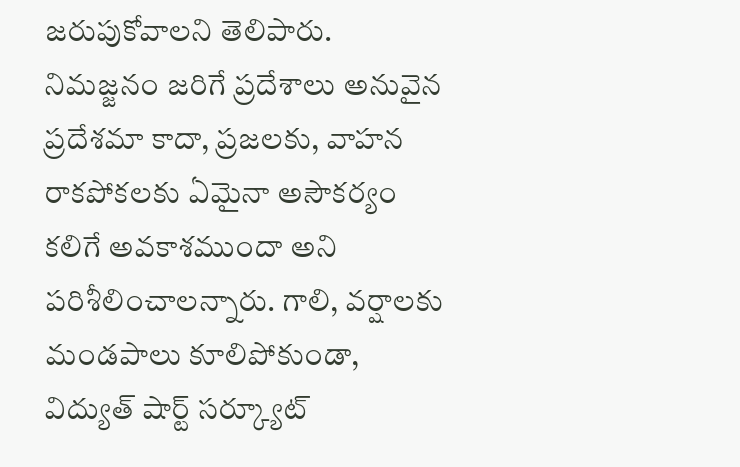జరుపుకోవాలని తెలిపారు. నిమజ్జనం జరిగే ప్రదేశాలు అనువైన ప్రదేశమా కాదా, ప్రజలకు, వాహన రాకపోకలకు ఏమైనా అసౌకర్యం కలిగే అవకాశముందా అని పరిశీలించాలన్నారు. గాలి, వర్షాలకు మండపాలు కూలిపోకుండా, విద్యుత్ షార్ట్ సర్క్యూట్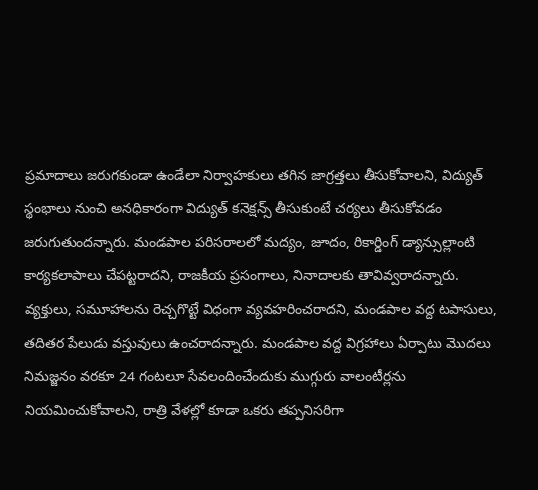ప్రమాదాలు జరుగకుండా ఉండేలా నిర్వాహకులు తగిన జాగ్రత్తలు తీసుకోవాలని, విద్యుత్ స్థంభాలు నుంచి అనధికారంగా విద్యుత్ కనెక్షన్స్ తీసుకుంటే చర్యలు తీసుకోవడం జరుగుతుందన్నారు. మండపాల పరిసరాలలో మద్యం, జూదం, రికార్డింగ్ డ్యాన్సుల్లాంటి కార్యకలాపాలు చేపట్టరాదని, రాజకీయ ప్రసంగాలు, నినాదాలకు తావివ్వరాదన్నారు. వ్యక్తులు, సమూహాలను రెచ్చగొట్టే విధంగా వ్యవహరించరాదని, మండపాల వద్ద టపాసులు, తదితర పేలుడు వస్తువులు ఉంచరాదన్నారు. మండపాల వద్ద విగ్రహాలు ఏర్పాటు మొదలు నిమజ్జనం వరకూ 24 గంటలూ సేవలందించేందుకు ముగ్గురు వాలంటీర్లను నియమించుకోవాలని, రాత్రి వేళల్లో కూడా ఒకరు తప్పనిసరిగా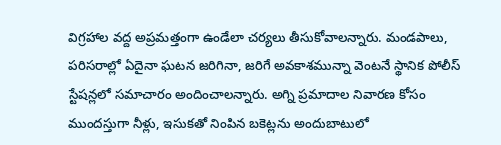విగ్రహాల వద్ద అప్రమత్తంగా ఉండేలా చర్యలు తీసుకోవాలన్నారు. మండపాలు, పరిసరాల్లో ఏదైనా ఘటన జరిగినా, జరిగే అవకాశమున్నా వెంటనే స్థానిక పోలీస్ స్టేషన్లలో సమాచారం అందించాలన్నారు. అగ్ని ప్రమాదాల నివారణ కోసం ముందస్తుగా నీళ్లు, ఇసుకతో నింపిన బకెట్లను అందుబాటులో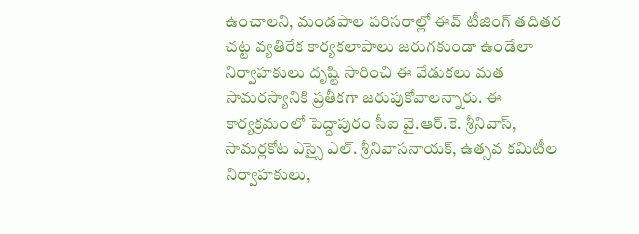ఉంచాలని, మండపాల పరిసరాల్లో ఈవ్ టీజింగ్ తదితర చట్ట వ్యతిరేక కార్యకలాపాలు జరుగకుండా ఉండేలా నిర్వాహకులు దృష్టి సారించి ఈ వేడుకలు మత సామరస్యానికి ప్రతీకగా జరుపుకోవాలన్నారు. ఈ కార్యక్రమంలో పెద్దాపురం సీఐ వై.ఆర్.కె. శ్రీనివాస్, సామర్లకోట ఎస్సై ఎల్. శ్రీనివాసనాయక్, ఉత్సవ కమిటీల నిర్వాహకులు,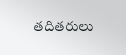తదితరులు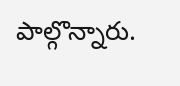పాల్గొన్నారు.